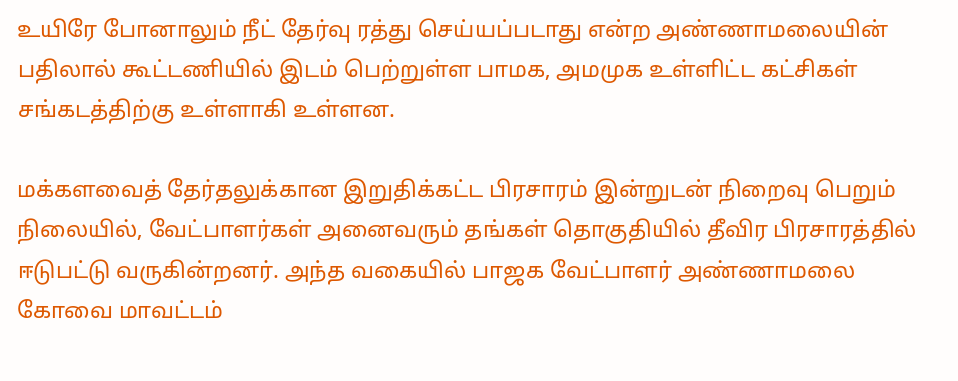உயிரே போனாலும் நீட் தேர்வு ரத்து செய்யப்படாது என்ற அண்ணாமலையின் பதிலால் கூட்டணியில் இடம் பெற்றுள்ள பாமக, அமமுக உள்ளிட்ட கட்சிகள் சங்கடத்திற்கு உள்ளாகி உள்ளன.

மக்களவைத் தேர்தலுக்கான இறுதிக்கட்ட பிரசாரம் இன்றுடன் நிறைவு பெறும் நிலையில், வேட்பாளர்கள் அனைவரும் தங்கள் தொகுதியில் தீவிர பிரசாரத்தில் ஈடுபட்டு வருகின்றனர். அந்த வகையில் பாஜக வேட்பாளர் அண்ணாமலை கோவை மாவட்டம்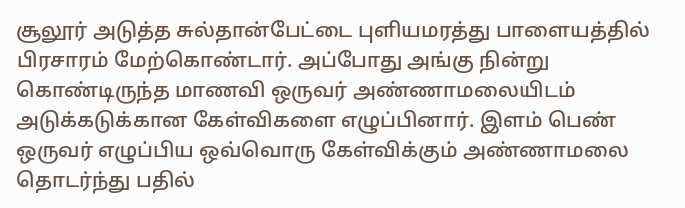சூலூர் அடுத்த சுல்தான்பேட்டை புளியமரத்து பாளையத்தில் பிரசாரம் மேற்கொண்டார். அப்போது அங்கு நின்று கொண்டிருந்த மாணவி ஒருவர் அண்ணாமலையிடம் அடுக்கடுக்கான கேள்விகளை எழுப்பினார். இளம் பெண் ஒருவர் எழுப்பிய ஒவ்வொரு கேள்விக்கும் அண்ணாமலை தொடர்ந்து பதில்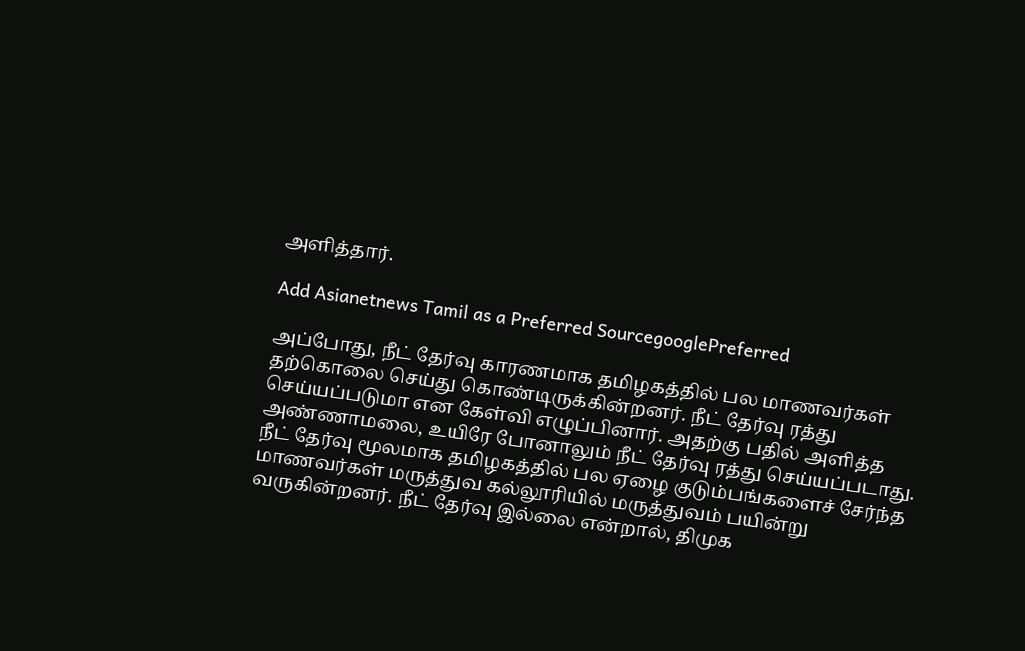அளித்தார்.

Add Asianetnews Tamil as a Preferred SourcegooglePreferred

அப்போது, நீட் தேர்வு காரணமாக தமிழகத்தில் பல மாணவர்கள் தற்கொலை செய்து கொண்டிருக்கின்றனர். நீட் தேர்வு ரத்து செய்யப்படுமா என கேள்வி எழுப்பினார். அதற்கு பதில் அளித்த அண்ணாமலை, உயிரே போனாலும் நீட் தேர்வு ரத்து செய்யப்படாது. நீட் தேர்வு மூலமாக தமிழகத்தில் பல ஏழை குடும்பங்களைச் சேர்ந்த மாணவர்கள் மருத்துவ கல்லூரியில் மருத்துவம் பயின்று வருகின்றனர். நீட் தேர்வு இல்லை என்றால், திமுக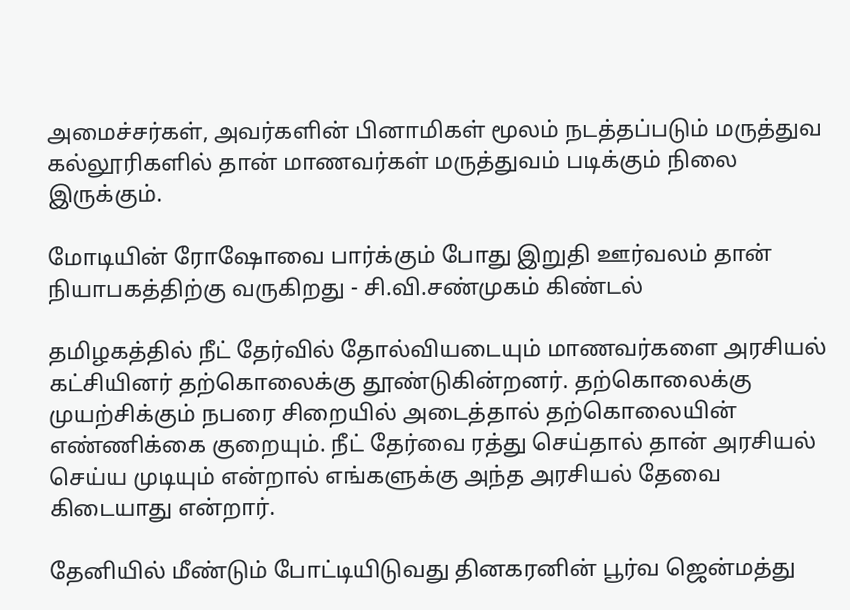அமைச்சர்கள், அவர்களின் பினாமிகள் மூலம் நடத்தப்படும் மருத்துவ கல்லூரிகளில் தான் மாணவர்கள் மருத்துவம் படிக்கும் நிலை இருக்கும்.

மோடியின் ரோஷோவை பார்க்கும் போது இறுதி ஊர்வலம் தான் நியாபகத்திற்கு வருகிறது - சி.வி.சண்முகம் கிண்டல்

தமிழகத்தில் நீட் தேர்வில் தோல்வியடையும் மாணவர்களை அரசியல் கட்சியினர் தற்கொலைக்கு தூண்டுகின்றனர். தற்கொலைக்கு முயற்சிக்கும் நபரை சிறையில் அடைத்தால் தற்கொலையின் எண்ணிக்கை குறையும். நீட் தேர்வை ரத்து செய்தால் தான் அரசியல் செய்ய முடியும் என்றால் எங்களுக்கு அந்த அரசியல் தேவை கிடையாது என்றார்.

தேனியில் மீண்டும் போட்டியிடுவது தினகரனின் பூர்வ ஜென்மத்து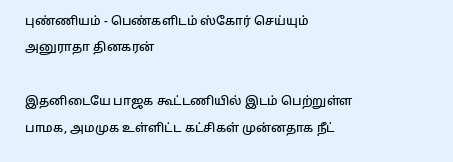புண்ணியம் - பெண்களிடம் ஸ்கோர் செய்யும் அனுராதா தினகரன்

இதனிடையே பாஜக கூட்டணியில் இடம் பெற்றுள்ள பாமக, அமமுக உள்ளிட்ட கட்சிகள் முன்னதாக நீட்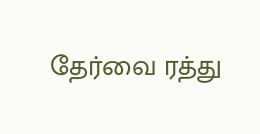தேர்வை ரத்து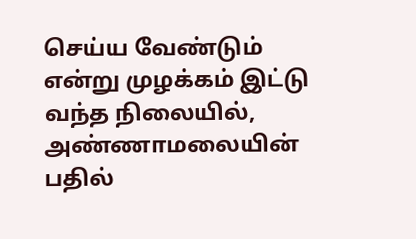செய்ய வேண்டும் என்று முழக்கம் இட்டு வந்த நிலையில், அண்ணாமலையின் பதில்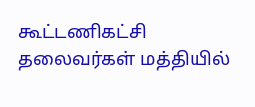கூட்டணிகட்சி தலைவர்கள் மத்தியில்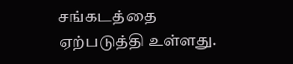சங்கடத்தை ஏற்படுத்தி உள்ளது.